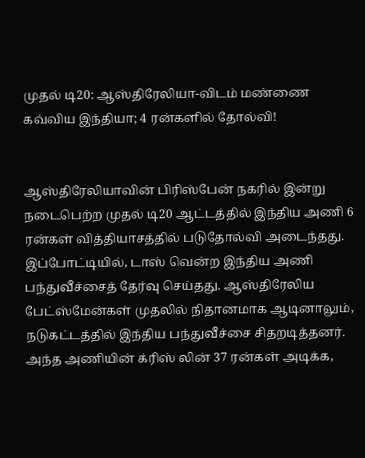முதல் டி20: ஆஸ்திரேலியா-விடம் மண்ணை கவ்விய இந்தியா; 4 ரன்களில் தோல்வி!


ஆஸ்திரேலியாவின் பிரிஸ்பேன் நகரில் இன்று நடைபெற்ற முதல் டி20 ஆட்டத்தில் இந்திய அணி 6 ரன்கள் வித்தியாசத்தில் படுதோல்வி அடைந்தது.
இப்போட்டியில், டாஸ் வென்ற இந்திய அணி பந்துவீச்சைத் தேர்வு செய்தது. ஆஸ்திரேலிய பேட்ஸ்மேன்கள் முதலில் நிதானமாக ஆடினாலும், நடுகட்டத்தில் இந்திய பந்துவீச்சை சிதறடித்தனர். அந்த அணியின் க்ரிஸ் லின் 37 ரன்கள் அடிக்க,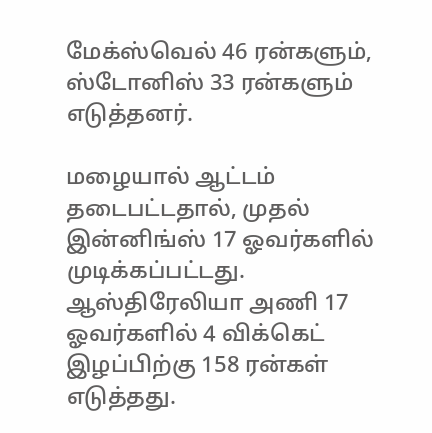மேக்ஸ்வெல் 46 ரன்களும், ஸ்டோனிஸ் 33 ரன்களும் எடுத்தனர்.

மழையால் ஆட்டம் தடைபட்டதால், முதல் இன்னிங்ஸ் 17 ஓவர்களில் முடிக்கப்பட்டது. ஆஸ்திரேலியா அணி 17 ஓவர்களில் 4 விக்கெட் இழப்பிற்கு 158 ரன்கள் எடுத்தது.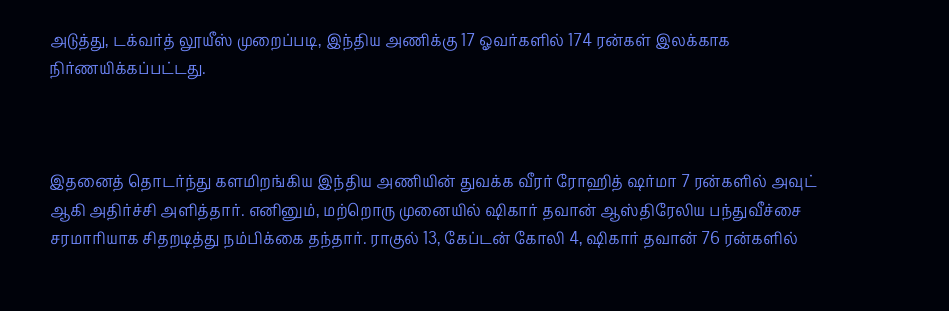அடுத்து, டக்வர்த் லூயீஸ் முறைப்படி, இந்திய அணிக்கு 17 ஓவர்களில் 174 ரன்கள் இலக்காக நிர்ணயிக்கப்பட்டது.



இதனைத் தொடர்ந்து களமிறங்கிய இந்திய அணியின் துவக்க வீரர் ரோஹித் ஷர்மா 7 ரன்களில் அவுட் ஆகி அதிர்ச்சி அளித்தார். எனினும், மற்றொரு முனையில் ஷிகார் தவான் ஆஸ்திரேலிய பந்துவீச்சை சரமாரியாக சிதறடித்து நம்பிக்கை தந்தார். ராகுல் 13, கேப்டன் கோலி 4, ஷிகார் தவான் 76 ரன்களில்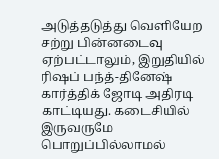அடுத்தடுத்து வெளியேற சற்று பின்னடைவு ஏற்பட்டாலும், இறுதியில் ரிஷப் பந்த்-தினேஷ் கார்த்திக் ஜோடி அதிரடி காட்டியது. கடைசியில் இருவருமே பொறுப்பில்லாமல்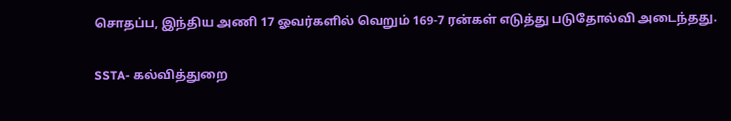சொதப்ப, இந்திய அணி 17 ஓவர்களில் வெறும் 169-7 ரன்கள் எடுத்து படுதோல்வி அடைந்தது.

SSTA- கல்வித்துறை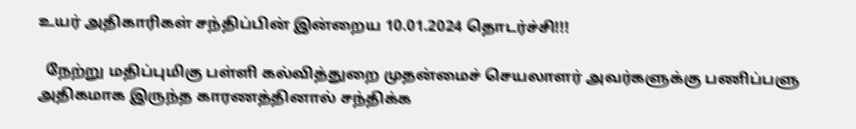உயர் அதிகாரிகள் சந்திப்பின் இன்றைய 10.01.2024 தொடர்ச்சி!!!

  நேற்று மதிப்புமிகு பள்ளி கல்வித்துறை முதன்மைச் செயலாளர் அவர்களுக்கு பணிப்பளு அதிகமாக இருந்த காரணத்தினால் சந்திக்க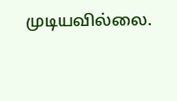முடியவில்லை.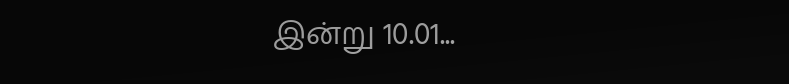இன்று 10.01...